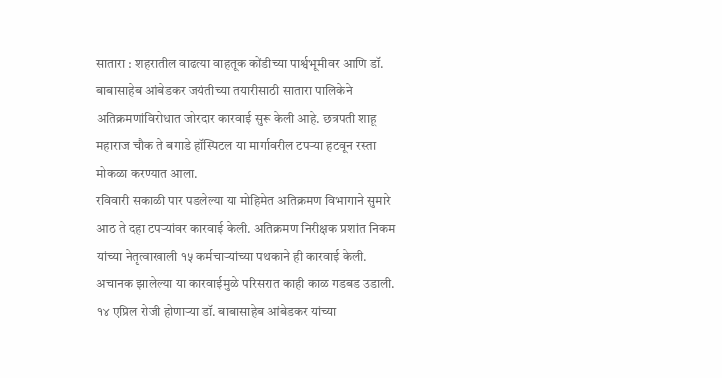सातारा : शहरातील वाढत्या वाहतूक कोंडीच्या पार्श्वभूमीवर आणि डॉ. बाबासाहेब आंबेडकर जयंतीच्या तयारीसाठी सातारा पालिकेने अतिक्रमणांविरोधात जोरदार कारवाई सुरू केली आहे. छत्रपती शाहू महाराज चौक ते बगाडे हॉस्पिटल या मार्गावरील टपऱ्या हटवून रस्ता मोकळा करण्यात आला.
रविवारी सकाळी पार पडलेल्या या मोहिमेत अतिक्रमण विभागाने सुमारे आठ ते दहा टपऱ्यांवर कारवाई केली. अतिक्रमण निरीक्षक प्रशांत निकम यांच्या नेतृत्वाखाली १५ कर्मचाऱ्यांच्या पथकाने ही कारवाई केली. अचानक झालेल्या या कारवाईमुळे परिसरात काही काळ गडबड उडाली.
१४ एप्रिल रोजी होणाऱ्या डॉ. बाबासाहेब आंबेडकर यांच्या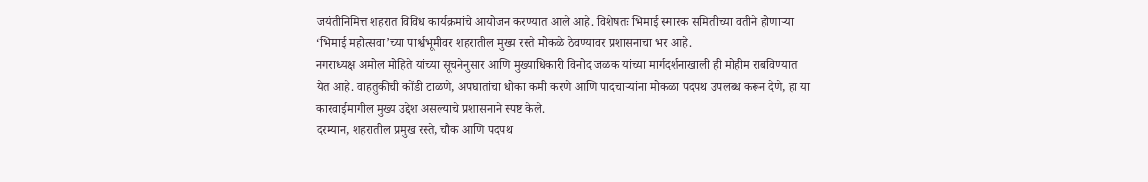जयंतीनिमित्त शहरात विविध कार्यक्रमांचे आयोजन करण्यात आले आहे. विशेषतः भिमाई स्मारक समितीच्या वतीने होणाऱ्या ‘भिमाई महोत्सवा’च्या पार्श्वभूमीवर शहरातील मुख्य रस्ते मोकळे ठेवण्यावर प्रशासनाचा भर आहे.
नगराध्यक्ष अमोल मोहिते यांच्या सूचनेनुसार आणि मुख्याधिकारी विनोद जळक यांच्या मार्गदर्शनाखाली ही मोहीम राबविण्यात येत आहे. वाहतुकीची कोंडी टाळणे, अपघातांचा धोका कमी करणे आणि पादचाऱ्यांना मोकळा पदपथ उपलब्ध करून देणे, हा या कारवाईमागील मुख्य उद्देश असल्याचे प्रशासनाने स्पष्ट केले.
दरम्यान, शहरातील प्रमुख रस्ते, चौक आणि पदपथ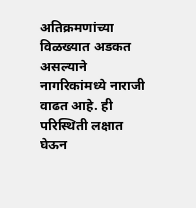अतिक्रमणांच्या विळख्यात अडकत असल्याने नागरिकांमध्ये नाराजी वाढत आहे. ही परिस्थिती लक्षात घेऊन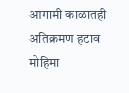आगामी काळातही अतिक्रमण हटाव मोहिमा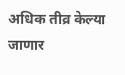अधिक तीव्र केल्या जाणार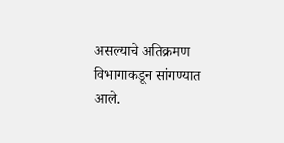असल्याचे अतिक्रमण विभागाकडून सांगण्यात आले.